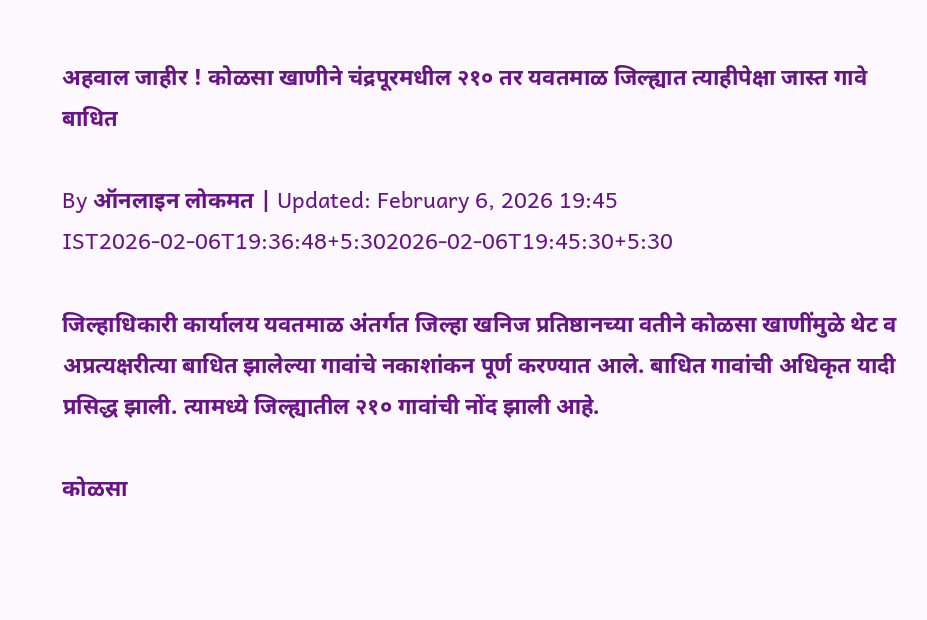अहवाल जाहीर ! कोळसा खाणीने चंद्रपूरमधील २१० तर यवतमाळ जिल्ह्यात त्याहीपेक्षा जास्त गावे बाधित

By ऑनलाइन लोकमत | Updated: February 6, 2026 19:45 IST2026-02-06T19:36:48+5:302026-02-06T19:45:30+5:30

जिल्हाधिकारी कार्यालय यवतमाळ अंतर्गत जिल्हा खनिज प्रतिष्ठानच्या वतीने कोळसा खाणींमुळे थेट व अप्रत्यक्षरीत्या बाधित झालेल्या गावांचे नकाशांकन पूर्ण करण्यात आले. बाधित गावांची अधिकृत यादी प्रसिद्ध झाली. त्यामध्ये जिल्ह्यातील २१० गावांची नोंद झाली आहे.

कोळसा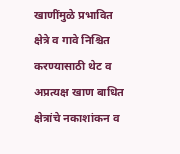खाणींमुळे प्रभावित क्षेत्रे व गावे निश्चित करण्यासाठी थेट व अप्रत्यक्ष खाण बाधित क्षेत्रांचे नकाशांकन व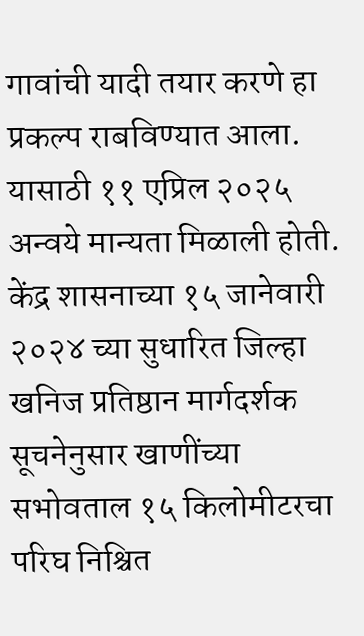गावांची यादी तयार करणे हा प्रकल्प राबविण्यात आला. यासाठी ११ एप्रिल २०२५ अन्वये मान्यता मिळाली होती. केंद्र शासनाच्या १५ जानेवारी २०२४ च्या सुधारित जिल्हा खनिज प्रतिष्ठान मार्गदर्शक सूचनेनुसार खाणींच्या सभोवताल १५ किलोमीटरचा परिघ निश्चित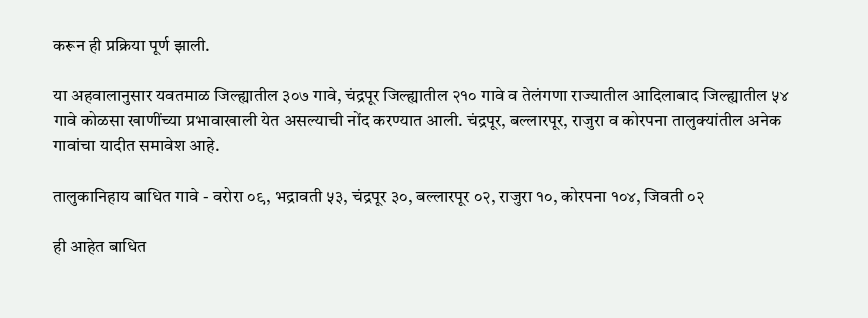करून ही प्रक्रिया पूर्ण झाली.

या अहवालानुसार यवतमाळ जिल्ह्यातील ३०७ गावे, चंद्रपूर जिल्ह्यातील २१० गावे व तेलंगणा राज्यातील आदिलाबाद जिल्ह्यातील ५४ गावे कोळसा खाणींच्या प्रभावाखाली येत असल्याची नोंद करण्यात आली. चंद्रपूर, बल्लारपूर, राजुरा व कोरपना तालुक्यांतील अनेक गावांचा यादीत समावेश आहे.

तालुकानिहाय बाधित गावे - वरोरा ०९, भद्रावती ५३, चंद्रपूर ३०, बल्लारपूर ०२, राजुरा १०, कोरपना १०४, जिवती ०२

ही आहेत बाधित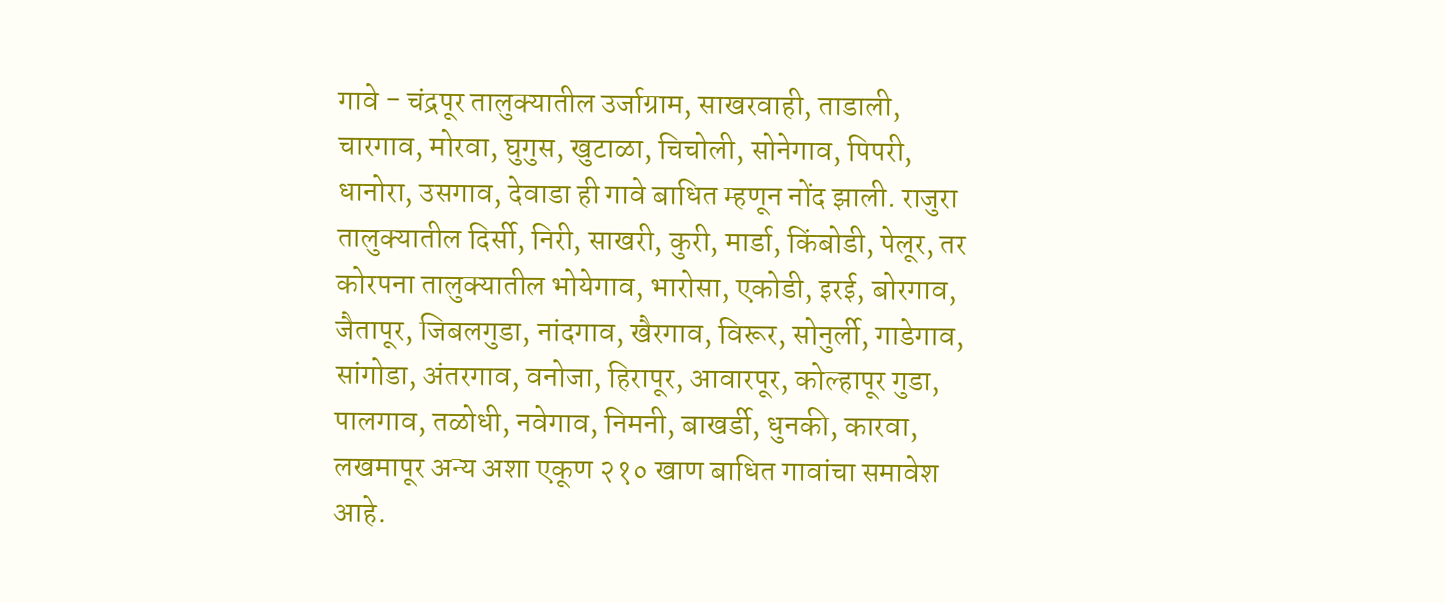गावे - चंद्रपूर तालुक्यातील उर्जाग्राम, साखरवाही, ताडाली, चारगाव, मोरवा, घुगुस, खुटाळा, चिचोली, सोनेगाव, पिपरी, धानोरा, उसगाव, देवाडा ही गावे बाधित म्हणून नोंद झाली. राजुरा तालुक्यातील दिर्सी, निरी, साखरी, कुरी, मार्डा, किंबोडी, पेलूर, तर कोरपना तालुक्यातील भोयेगाव, भारोसा, एकोडी, इरई, बोरगाव, जैतापूर, जिबलगुडा, नांदगाव, खैरगाव, विरूर, सोनुर्ली, गाडेगाव, सांगोडा, अंतरगाव, वनोजा, हिरापूर, आवारपूर, कोल्हापूर गुडा, पालगाव, तळोधी, नवेगाव, निमनी, बाखर्डी, धुनकी, कारवा, लखमापूर अन्य अशा एकूण २१० खाण बाधित गावांचा समावेश आहे.